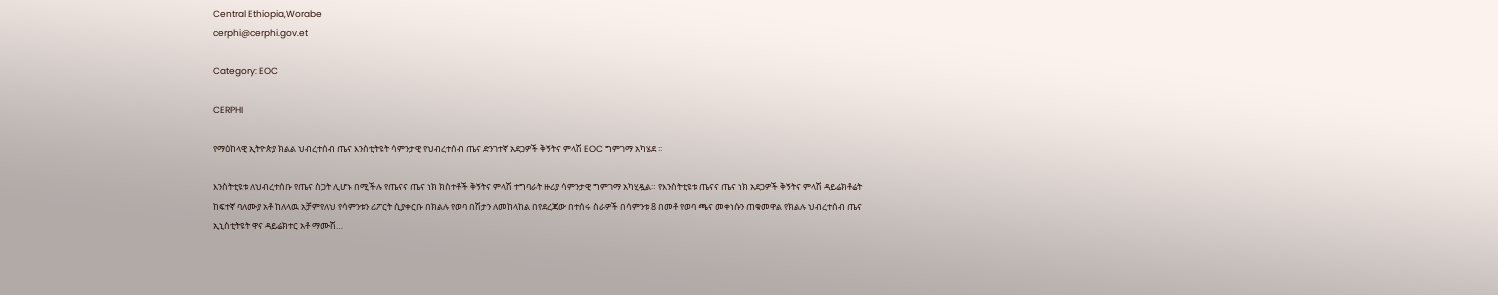Central Ethiopia,Worabe
cerphi@cerphi.gov.et

Category: EOC

CERPHI

የማዕከላዊ ኢትዮጵያ ክልል ህብረተሰብ ጤና እንስቲትዩት ሳምንታዊ የህብረተሰብ ጤና ድንገተኛ አደጋዎች ቅኝትና ምላሽ EOC ግምገማ አካሄደ ፡፡

እንስትቲዩቱ ለህብረተሰቡ የጤና ስጋት ሊሆኑ በሚችሉ የጤናና ጤና ነክ ክስተቶች ቅኝትና ምላሽ ተግባራት ዙሪያ ሳምንታዊ ግምገማ አካሂዷል። የእንስትቲዩቱ ጤናና ጤና ነክ አደጋዎች ቅኝትና ምላሽ ዳይሬክቶሬት ከፍተኛ ባለሙያ አቶ ከለላዉ አቻምየለህ የሳምንቱን ሪፖርት ሲያቀርቡ በክልሉ የወባ በሽታን ለመከላከል በየደረጃው በተሰሩ ስራዎች በሳምንቱ 8 በመቶ የወባ ጫና መቀነሱን ጠቁመዋል የክልሉ ህብረተሰብ ጤና ኢኒስቲትዩት ዋና ዳይሬክተር አቶ ማሙሽ…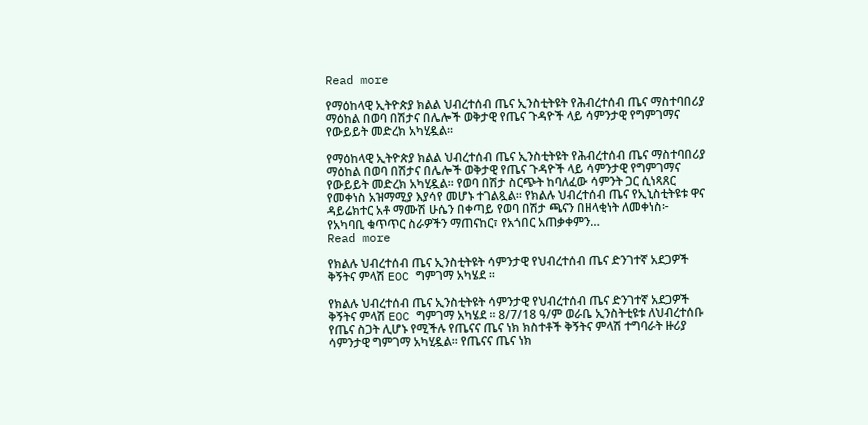Read more

የማዕከላዊ ኢትዮጵያ ክልል ህብረተሰብ ጤና ኢንስቲትዩት የሕብረተሰብ ጤና ማስተባበሪያ ማዕከል በወባ በሽታና በሌሎች ወቅታዊ የጤና ጉዳዮች ላይ ሳምንታዊ የግምገማና የውይይት መድረክ አካሂዷል።

የማዕከላዊ ኢትዮጵያ ክልል ህብረተሰብ ጤና ኢንስቲትዩት የሕብረተሰብ ጤና ማስተባበሪያ ማዕከል በወባ በሽታና በሌሎች ወቅታዊ የጤና ጉዳዮች ላይ ሳምንታዊ የግምገማና የውይይት መድረክ አካሂዷል። የወባ በሽታ ስርጭት ከባለፈው ሳምንት ጋር ሲነጻጸር የመቀነስ አዝማሚያ እያሳየ መሆኑ ተገልጿል። የክልሉ ህብረተሰብ ጤና የኢኒስቲትዩቱ ዋና ዳይሬክተር አቶ ማሙሽ ሁሴን በቀጣይ የወባ በሽታ ጫናን በዘላቂነት ለመቀነስ፦ የአካባቢ ቁጥጥር ስራዎችን ማጠናከር፣ የአጎበር አጠቃቀምን…
Read more

የክልሉ ህብረተሰብ ጤና ኢንስቲትዩት ሳምንታዊ የህብረተሰብ ጤና ድንገተኛ አደጋዎች ቅኝትና ምላሽ EOC ግምገማ አካሄደ ፡፡

የክልሉ ህብረተሰብ ጤና ኢንስቲትዩት ሳምንታዊ የህብረተሰብ ጤና ድንገተኛ አደጋዎች ቅኝትና ምላሽ EOC ግምገማ አካሄደ ፡፡ 8/7/18 ዓ/ም ወራቤ ኢንስትቲዩቱ ለህብረተሰቡ የጤና ስጋት ሊሆኑ የሚችሉ የጤናና ጤና ነክ ክስተቶች ቅኝትና ምላሽ ተግባራት ዙሪያ ሳምንታዊ ግምገማ አካሂዷል። የጤናና ጤና ነክ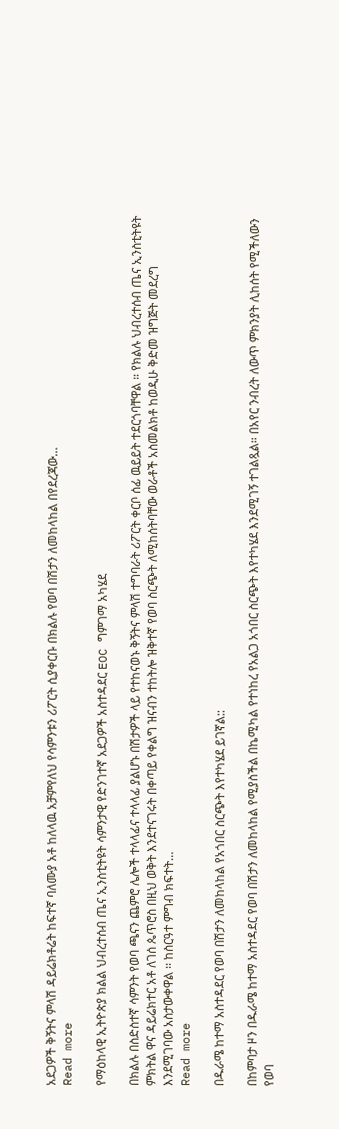አደጋዎች ቅኝትና ምላሽ ዳይሬክቶሬት ከፍተኛ ባለሙያ አቶ ከለላዉ አቻምየለህ የሳምንቱን ሪፖርት ሲያቀርቡ በክልሉ የወባ በሽታን ለመከላከል በየደረጃው…
Read more

የማዕከላዊ ኢትዮጵያ ክልል ህብረተሰብ ጤና ኢንስቲትዩት ሳምንታዊ የድንገተኛ አደጋዎች አስተዳደር EOC ግምገማ አካሄደ

በክልሉ በስድስተኛ ሳምንት የወባ ጫናን ጨምሮ ሌሎች ተላላፊና ተላላፊ ያልሆኑ በሽታዎች ላይ የተከናወኑ ቅኝትና ምላሽ ተግባራት ሪፖርት ቀርቦ ሰፊ ዉይይት ተደርጎባቸዋል ። የክልሉ ህብረተሰብ ጤና ኢንስቲትዩት ምክትል ዋና ዳይሬክተር አቶ ለገሰ ጴጥሮስ በዚህ ወቅት እንደተናገሩት በቀጣይ የቀልግ ዝናብን ተከትሎ ዝቅተኛ የወባ ስርጭት ለሚከሰትባቸው ወራቶች አስመልክቶ ከወዲሁ ቅድመ ዝግጅት መደረግ እንደሚገባው አስታውቀዋል ፡፡ ከስርዓተ ምግብ ክፍተት…
Read more

በዱራሜ ከተማ አስተዳደር የወባ በሽታን ለመከላከል የአጎበር ስርጭት እየተካሄደ ይገኛል::

በከምባታ ዞን በዱራሜ ከተማ አስተዳደር የወባ በሽታን ለመከላከል የሚያስችል በኬሚካል የተነከረ የአልጋ አጎበር ስርጭት እየተካሄደ እንደሚገኝ ተገልጿል። በአየር ንብረት ለውጥ ምክንያት ሊከሰት የሚችለውን የወባ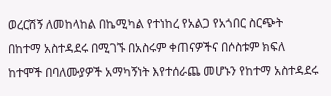ወረርሽኝ ለመከላከል በኬሚካል የተነከረ የአልጋ የአጎበር ስርጭት በከተማ አስተዳደሩ በሚገኙ በአስሩም ቀጠናዎችና በሶስቱም ክፍለ ከተሞች በባለሙያዎች አማካኝነት እየተሰራጨ መሆኑን የከተማ አስተዳደሩ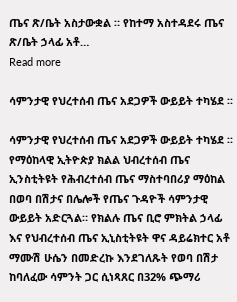ጤና ጽ/ቤት አስታውቋል ። የከተማ አስተዳደሩ ጤና ጽ/ቤት ኃላፊ አቶ…
Read more

ሳምንታዊ የህረተሰብ ጤና አደጋዎች ውይይት ተካሄደ ፡፡

ሳምንታዊ የህረተሰብ ጤና አደጋዎች ውይይት ተካሄደ ፡፡ የማዕከላዊ ኢትዮጵያ ክልል ህብረተሰብ ጤና ኢንስቲትዩት የሕብረተሰብ ጤና ማስተባበሪያ ማዕከል በወባ በሽታና በሌሎች የጤና ጉዳዮች ሳምንታዊ ውይይት አድርጓል። የክልሉ ጤና ቢሮ ምክትል ኃላፊ እና የህብረተሰብ ጤና ኢኒስቲትዩት ዋና ዳይሬክተር አቶ ማሙሽ ሁሴን በመድረኩ እንደገለጹት የወባ በሽታ ከባለፈው ሳምንት ጋር ሲነጻጸር በ32% ጭማሪ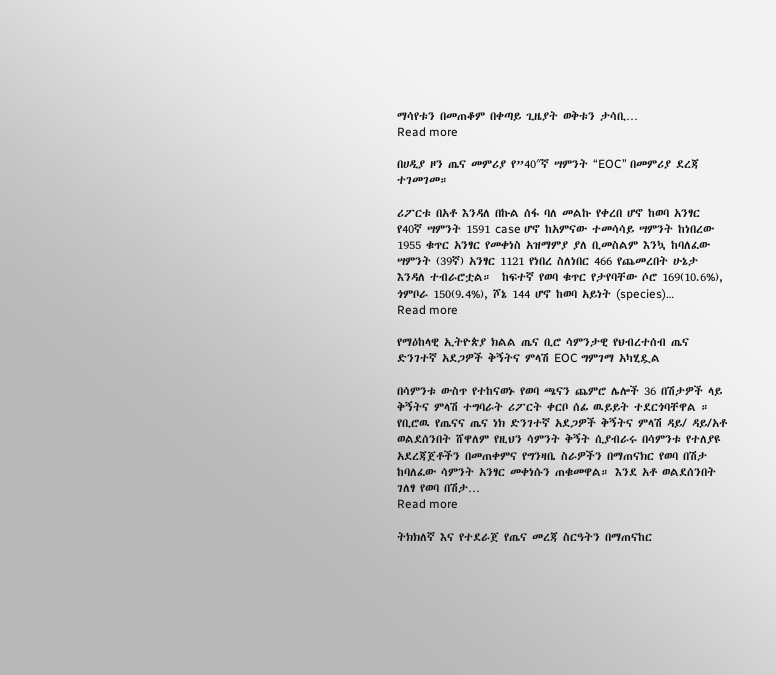ማሳየቱን በመጠቆም በቀጣይ ጊዜያት ወቅቱን ታሳቢ…
Read more

በሀዲያ ዞን ጤና መምሪያ የ”40″ኛ ሣምንት “EOC” በመምሪያ ደረጃ ተገመገመ።

ሪፖርቱ በአቶ እንዳለ በኩል ሰፋ ባለ መልኩ የቀረበ ሆኖ ከወባ አንፃር የ40ኛ ሣምንት 1591 case ሆኖ ከአምናው ተመሳሳይ ሣምንት ከነበረው 1955 ቁጥር አንፃር የመቀነስ አዝማምያ ያለ ቢመስልም እንኳ ከባለፈው ሣምንት (39ኛ) አንፃር 1121 የነበረ ስለነበር 466 የጨመረበት ሁኔታ እንዳለ ተብራሮቷል።  ከፍተኛ የወባ ቁጥር የታየባቸው ሶሮ 169(10.6%), ጎምቦራ 150(9.4%), ሾኔ 144 ሆኖ ከወባ አይነት (species)…
Read more

የማዕከላዊ ኢትዮጵያ ክልል ጤና ቢሮ ሳምንታዊ የህብረተሰብ ጤና ድንገተኛ አደጋዎች ቅኝትና ምላሽ EOC ግምገማ አካሂዷል

በሳምንቱ ውስጥ የተከናወኑ የወባ ጫናን ጨምሮ ሌሎች 36 በሽታዎች ላይ ቅኝትና ምላሽ ተግባራት ሪፖርት ቀርቦ ሰፊ ዉይይት ተደርጎባቸዋል ። የቢሮዉ የጤናና ጤና ነክ ድንገተኛ አደጋዎች ቅኝትና ምላሽ ዳይ/ ዳይ/አቶ ወልደሰንበት ሸዋለም የዚህን ሳምንት ቅኝት ሲያብራሩ በሳምንቱ የተለያዩ አደረጃጀቶችን በመጠቀምና የግንዛቤ ስራዎችን በማጠናክር የወባ በሽታ ከባለፈው ሳምንት አንፃር መቀነሱን ጠቁመዋል። እንደ አቶ ወልደሰንበት ገለፃ የወባ በሽታ…
Read more

ትክክለኛ እና የተደራጀ የጤና መረጃ ስርዓትን በማጠናከር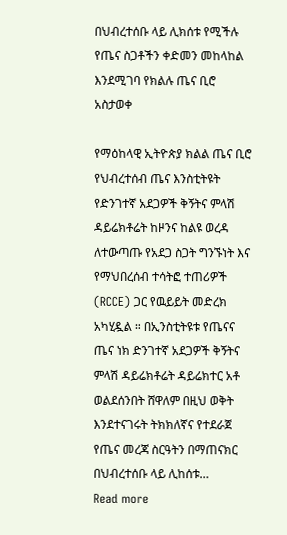በህብረተሰቡ ላይ ሊክሰቱ የሚችሉ የጤና ስጋቶችን ቀድመን መከላከል እንደሚገባ የክልሉ ጤና ቢሮ አስታወቀ

የማዕከላዊ ኢትዮጵያ ክልል ጤና ቢሮ የህብረተሰብ ጤና እንስቲትዩት የድንገተኛ አደጋዎች ቅኝትና ምላሽ ዳይሬክቶሬት ከዞንና ከልዩ ወረዳ ለተውጣጡ የአደጋ ስጋት ግንኙነት እና የማህበረሰብ ተሳትፎ ተጠሪዎች (RCCE) ጋር የዉይይት መድረክ አካሂዷል ። በኢንስቲትዩቱ የጤናና ጤና ነክ ድንገተኛ አደጋዎች ቅኝትና ምላሽ ዳይሬክቶሬት ዳይሬክተር አቶ ወልደሰንበት ሸዋለም በዚህ ወቅት እንደተናገሩት ትክክለኛና የተደራጀ የጤና መረጃ ስርዓትን በማጠናክር በህብረተሰቡ ላይ ሊከሰቱ…
Read more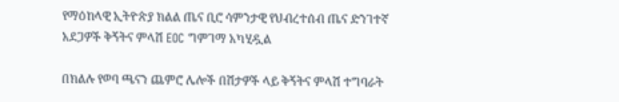የማዕከላዊ ኢትዮጵያ ክልል ጤና ቢሮ ሳምንታዊ የህብረተሰብ ጤና ድንገተኛ አደጋዎች ቅኝትና ምላሽ EOC ግምገማ አካሂዷል

በክልሉ የወባ ጫናን ጨምሮ ሌሎች በሽታዎች ላይ ቅኝትና ምላሽ ተግባራት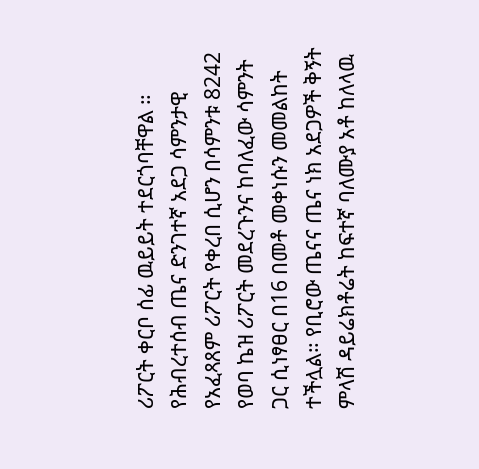ሪፖርት ቀርቦ ሰፊ ዉይይት ተደርጎባቸዋል ። የሕብረተሰብ ጤና ድንገተኛ አደጋ ሳምንታዊ የአፈጻጸም ሪፖርት የቀረበ ሲሆን በሳምንቱ 8242 የወባ ኬዝ ሪፖርት መደረጉንና ከባለፈው ሳምንት ጋር ሲነፃፀር በ16 በመቶ መቀነሱን መመልከት ተችሏል። የቢሮው ጤናና ጤና ነክ አደጋዎች ቅኝት ምላሽ ዳይሬክቶሬት ከፍተኛ ባለሙያ አቶ ከለላዉ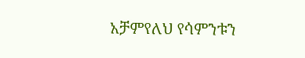አቻምየለህ የሳምንቱን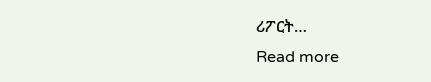ሪፖርት…
Read more